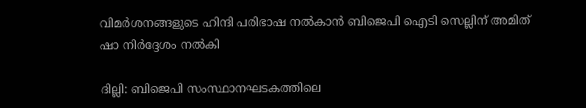വിമർശനങ്ങളുടെ ഹിന്ദി പരിഭാഷ നല്‍കാന്‍ ബിജെപി ഐടി സെല്ലിന് അമിത് ഷാ നിർദ്ദേശം നല്‍കി

ദില്ലി: ബിജെപി സംസ്ഥാനഘടകത്തിലെ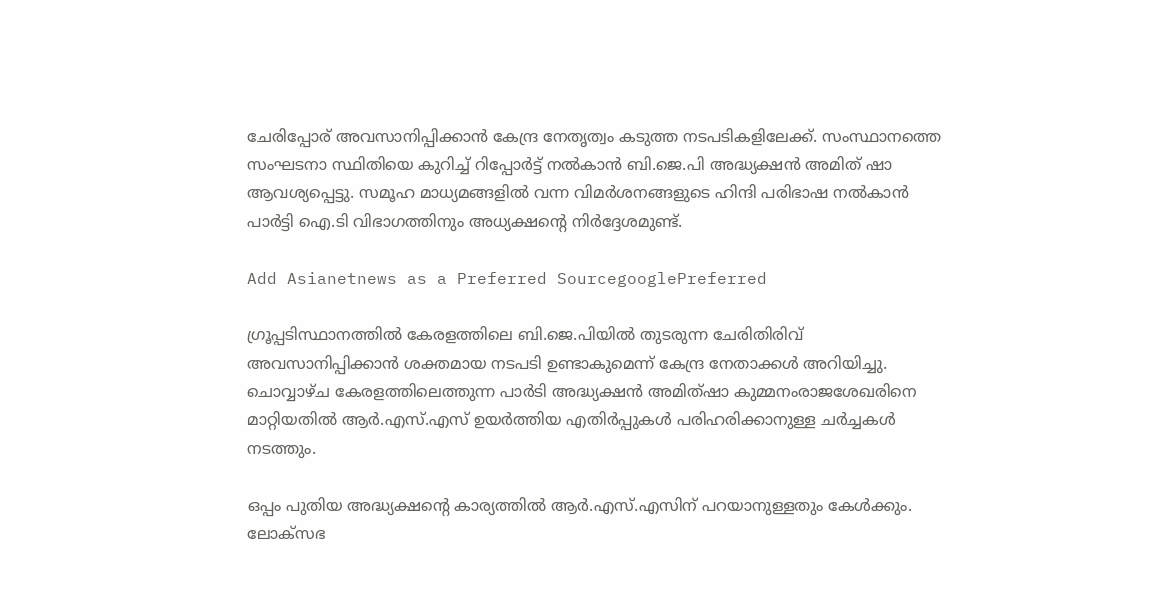ചേരിപ്പോര് അവസാനിപ്പിക്കാൻ കേന്ദ്ര നേതൃത്വം കടുത്ത നടപടികളിലേക്ക്. സംസ്ഥാനത്തെ സംഘടനാ സ്ഥിതിയെ കുറിച്ച് റിപ്പോര്‍ട്ട് നൽകാൻ ബി.ജെ.പി അദ്ധ്യക്ഷൻ അമിത് ഷാ ആവശ്യപ്പെട്ടു. സമൂഹ മാധ്യമങ്ങളിൽ വന്ന വിമര്‍ശനങ്ങളുടെ ഹിന്ദി പരിഭാഷ നൽകാൻ പാർട്ടി ഐ.ടി വിഭാഗത്തിനും അധ്യക്ഷന്‍റെ നിർദ്ദേശമുണ്ട്.

Add Asianetnews as a Preferred SourcegooglePreferred

ഗ്രൂപ്പടിസ്ഥാനത്തിൽ കേരളത്തിലെ ബി.ജെ.പിയിൽ തുടരുന്ന ചേരിതിരിവ് അവസാനിപ്പിക്കാൻ ശക്തമായ നടപടി ഉണ്ടാകുമെന്ന് കേന്ദ്ര നേതാക്കൾ അറിയിച്ചു. ചൊവ്വാഴ്ച കേരളത്തിലെത്തുന്ന പാര്‍ടി അദ്ധ്യക്ഷൻ അമിത്ഷാ കുമ്മനംരാജശേഖരിനെ മാറ്റിയതിൽ ആര്‍.എസ്.എസ് ഉയര്‍ത്തിയ എതിര്‍പ്പുകൾ പരിഹരിക്കാനുള്ള ചര്‍ച്ചകൾ നടത്തും.

ഒപ്പം പുതിയ അദ്ധ്യക്ഷന്‍റെ കാര്യത്തിൽ ആര്‍.എസ്.എസിന് പറയാനുള്ളതും കേൾക്കും. ലോക്സഭ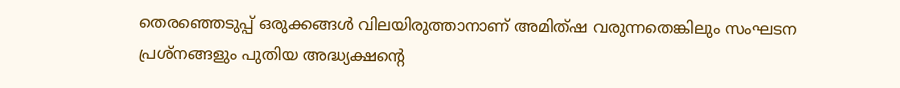തെരഞ്ഞെടുപ്പ് ഒരുക്കങ്ങൾ വിലയിരുത്താനാണ് അമിത്ഷ വരുന്നതെങ്കിലും സംഘടന പ്രശ്നങ്ങളും പുതിയ അദ്ധ്യക്ഷന്‍റെ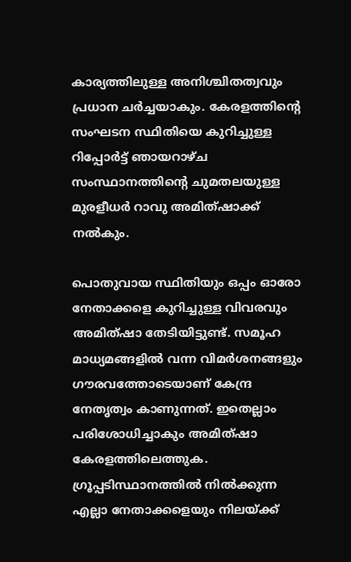കാര്യത്തിലുള്ള അനിശ്ചിതത്വവും പ്രധാന ചര്‍ച്ചയാകും. കേരളത്തിന്‍റെ സംഘടന സ്ഥിതിയെ കുറിച്ചുള്ള റിപ്പോര്‍ട്ട് ഞായറാഴ്ച സംസ്ഥാനത്തിന്‍റെ ചുമതലയുള്ള മുരളീധര്‍ റാവു അമിത്ഷാക്ക് നൽകും.

പൊതുവായ സ്ഥിതിയും ഒപ്പം ഓരോ നേതാക്കളെ കുറിച്ചുള്ള വിവരവും അമിത്ഷാ തേടിയിട്ടുണ്ട്. സമൂഹ മാധ്യമങ്ങളിൽ വന്ന വിമര്‍ശനങ്ങളും ഗൗരവത്തോടെയാണ് കേന്ദ്ര നേതൃത്വം കാണുന്നത്. ഇതെല്ലാം പരിശോധിച്ചാകും അമിത്ഷാ കേരളത്തിലെത്തുക. ഗ്രൂപ്പടിസ്ഥാനത്തിൽ നിൽക്കുന്ന എല്ലാ നേതാക്കളെയും നിലയ്ക്ക്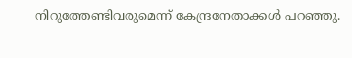നിറുത്തേണ്ടിവരുമെന്ന് കേന്ദ്രനേതാക്കൾ പറഞ്ഞു.